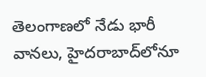తెలంగాణలో నేడు భారీ వానలు, హైదరాబాద్‌లోనూ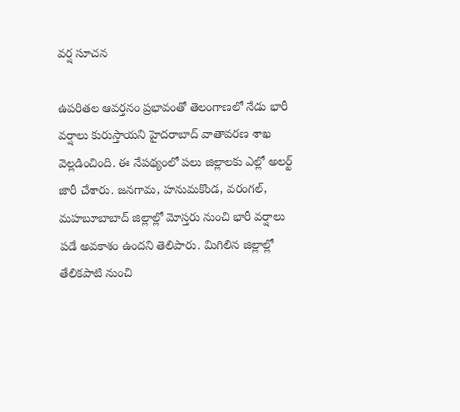వర్ష సూచన

ఉపరితల ఆవర్తనం ప్రభావంతో తెలంగాణలో నేడు భారీ వర్షాలు కురుస్తాయని హైదరాబాద్ వాతావరణ శాఖ వెల్లడించింది. ఈ నేపథ్యంలో పలు జిల్లాలకు ఎల్లో అలర్ట్ జారీ చేశారు. జనగామ, హనుమకొండ, వరంగల్, మహబూబాబాద్ జిల్లాల్లో మోస్తరు నుంచి భారీ వర్షాలు పడే అవకాశం ఉందని తెలిపారు. మిగిలిన జిల్లాల్లో తేలికపాటి నుంచి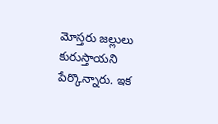మోస్తరు జల్లులు కురుస్తాయని పేర్కొన్నారు. ఇక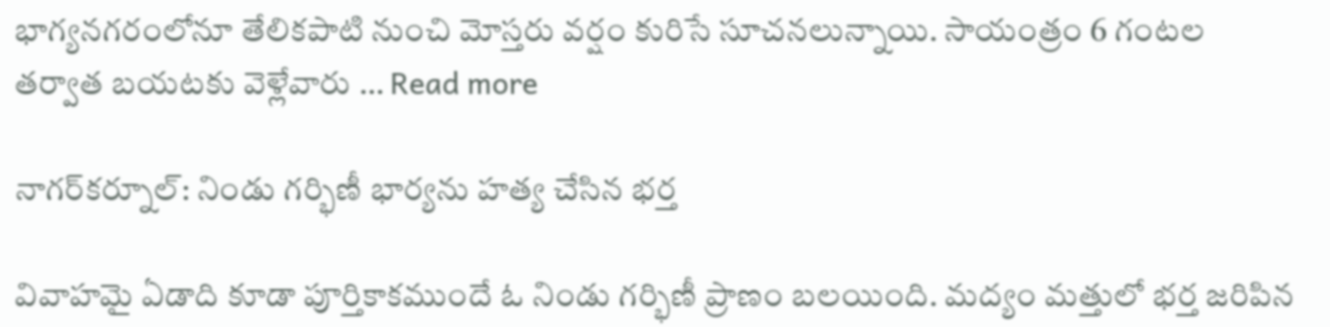భాగ్యనగరంలోనూ తేలికపాటి నుంచి మోస్తరు వర్షం కురిసే సూచనలున్నాయి. సాయంత్రం 6 గంటల తర్వాత బయటకు వెళ్లేవారు … Read more

నాగర్‌కర్నూల్: నిండు గర్భిణీ భార్యను హత్య చేసిన భర్త

వివాహమై ఏడాది కూడా పూర్తికాకముందే ఓ నిండు గర్భిణీ ప్రాణం బలయింది. మద్యం మత్తులో భర్త జరిపిన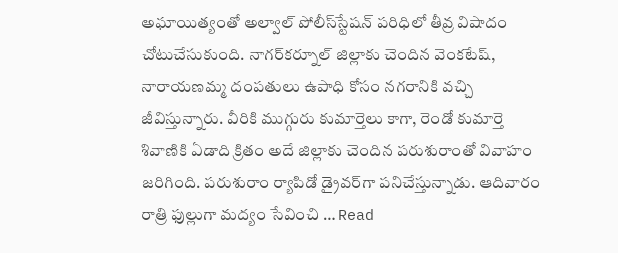అఘాయిత్యంతో అల్వాల్ పోలీస్‌స్టేషన్ పరిధిలో తీవ్ర విషాదం చోటుచేసుకుంది. నాగర్‌కర్నూల్ జిల్లాకు చెందిన వెంకటేష్, నారాయణమ్మ దంపతులు ఉపాధి కోసం నగరానికి వచ్చి జీవిస్తున్నారు. వీరికి ముగ్గురు కుమార్తెలు కాగా, రెండో కుమార్తె శివాణికి ఏడాది క్రితం అదే జిల్లాకు చెందిన పరుశురాంతో వివాహం జరిగింది. పరుశురాం ర్యాపిడో డ్రైవర్‌గా పనిచేస్తున్నాడు. ఆదివారం రాత్రి ఫుల్లుగా మద్యం సేవించి … Read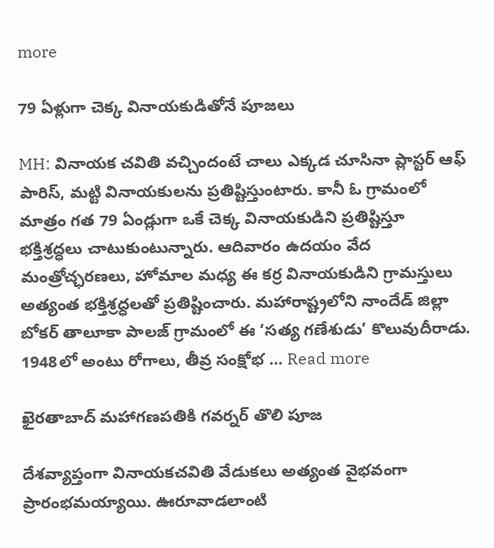more

79 ఏళ్లుగా చెక్క వినాయకుడితోనే పూజలు

MH: వినాయక చవితి వచ్చిందంటే చాలు ఎక్కడ చూసినా ప్లాస్టర్ ఆఫ్ పారిస్, మట్టి వినాయకులను ప్రతిష్టిస్తుంటారు. కానీ ఓ గ్రామంలో మాత్రం గత 79 ఏండ్లుగా ఒకే చెక్క వినాయకుడిని ప్రతిష్టిస్తూ భక్తిశ్రద్ధలు చాటుకుంటున్నారు. ఆదివారం ఉదయం వేద మంత్రోచ్ఛరణలు, హోమాల మధ్య ఈ కర్ర వినాయకుడిని గ్రామస్తులు అత్యంత భక్తిశ్రద్ధలతో ప్రతిష్టించారు. మహారాష్ట్రలోని నాందేడ్ జిల్లా బోకర్ తాలూకా పాలజ్ గ్రామంలో ఈ ‘సత్య గణేశుడు’ కొలువుదీరాడు. 1948లో అంటు రోగాలు, తీవ్ర సంక్షోభ … Read more

ఖైరతాబాద్ మహాగణపతికి గవర్నర్ తొలి పూజ

దేశవ్యాప్తంగా వినాయకచవితి వేడుకలు అత్యంత వైభవంగా ప్రారంభమయ్యాయి. ఊరూవాడలాంటి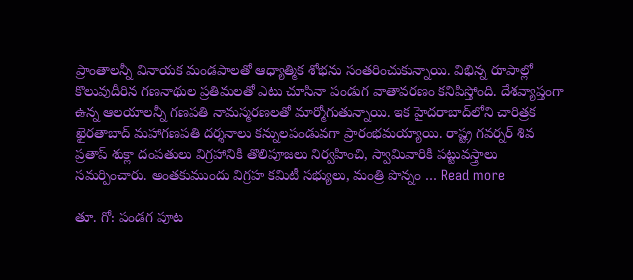ప్రాంతాలన్నీ వినాయక మండపాలతో ఆధ్యాత్మిక శోభను సంతరించుకున్నాయి. విభిన్న రూపాల్లో కొలువుదీరిన గణనాథుల ప్రతిమలతో ఎటు చూసినా పండుగ వాతావరణం కనిపిస్తోంది. దేశవ్యాప్తంగా ఉన్న ఆలయాలన్నీ గణపతి నామస్మరణలతో మార్మోగుతున్నాయి. ఇక హైదరాబాద్‌లోని చారిత్రక ఖైరతాబాద్ మహాగణపతి దర్శనాలు కన్నులపండువగా ప్రారంభమయ్యాయి. రాష్ట్ర గవర్నర్ శివ ప్రతాప్ శుక్లా దంపతులు విగ్రహానికి తొలిపూజలు నిర్వహించి, స్వామివారికి పట్టువస్త్రాలు సమర్పించారు. అంతకుముందు విగ్రహ కమిటీ సభ్యులు, మంత్రి పొన్నం … Read more

తూ. గో: పండగ పూట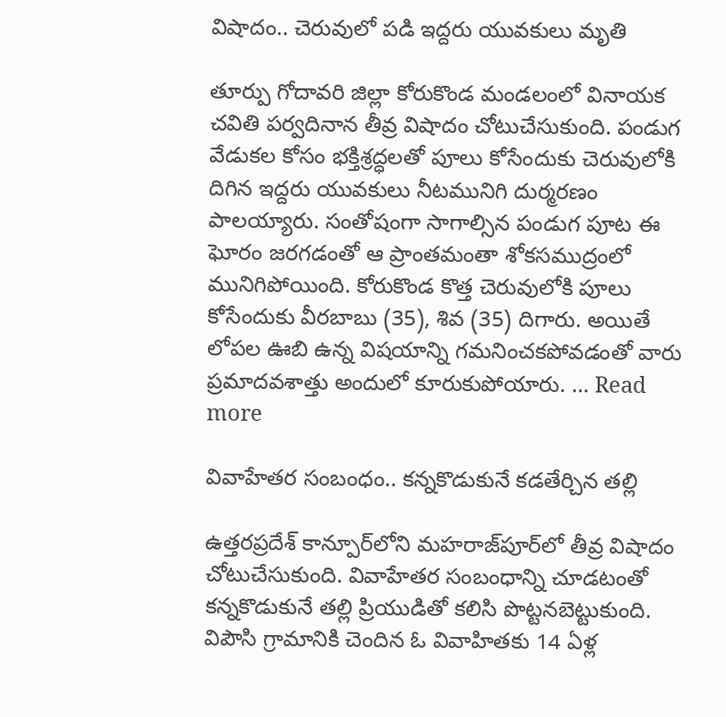విషాదం.. చెరువులో పడి ఇద్దరు యువకులు మృతి

తూర్పు గోదావరి జిల్లా కోరుకొండ మండలంలో వినాయక చవితి పర్వదినాన తీవ్ర విషాదం చోటుచేసుకుంది. పండుగ వేడుకల కోసం భక్తిశ్రద్ధలతో పూలు కోసేందుకు చెరువులోకి దిగిన ఇద్దరు యువకులు నీటమునిగి దుర్మరణం పాలయ్యారు. సంతోషంగా సాగాల్సిన పండుగ పూట ఈ ఘోరం జరగడంతో ఆ ప్రాంతమంతా శోకసముద్రంలో మునిగిపోయింది. కోరుకొండ కొత్త చెరువులోకి పూలు కోసేందుకు వీరబాబు (35), శివ (35) దిగారు. అయితే లోపల ఊబి ఉన్న విషయాన్ని గమనించకపోవడంతో వారు ప్రమాదవశాత్తు అందులో కూరుకుపోయారు. … Read more

వివాహేతర సంబంధం.. కన్నకొడుకునే కడతేర్చిన తల్లి

ఉత్తరప్రదేశ్ కాన్పూర్‌లోని మహరాజ్‌పూర్‌లో తీవ్ర విషాదం చోటుచేసుకుంది. వివాహేతర సంబంధాన్ని చూడటంతో కన్నకొడుకునే తల్లి ప్రియుడితో కలిసి పొట్టనబెట్టుకుంది. విపౌసి గ్రామానికి చెందిన ఓ వివాహితకు 14 ఏళ్ల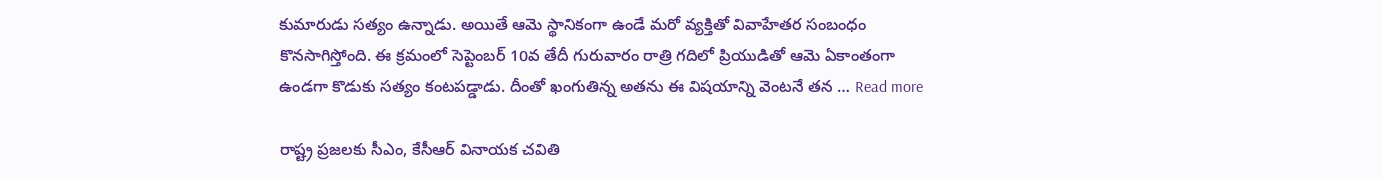కుమారుడు సత్యం ఉన్నాడు. అయితే ఆమె స్థానికంగా ఉండే మరో వ్యక్తితో వివాహేతర సంబంధం కొనసాగిస్తోంది. ఈ క్రమంలో సెప్టెంబర్ 10వ తేదీ గురువారం రాత్రి గదిలో ప్రియుడితో ఆమె ఏకాంతంగా ఉండగా కొడుకు సత్యం కంటపడ్డాడు. దీంతో ఖంగుతిన్న అతను ఈ విషయాన్ని వెంటనే తన … Read more

రాష్ట్ర ప్రజలకు సీఎం, కేసీఆర్‌ వినాయక చవితి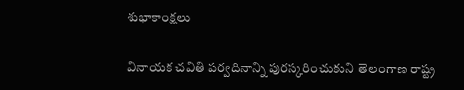శుభాకాంక్షలు

వినాయక చవితి పర్వదినాన్ని పురస్కరించుకుని తెలంగాణ రాష్ట్ర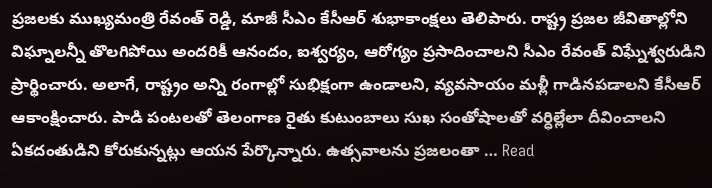ప్రజలకు ముఖ్యమంత్రి రేవంత్ రెడ్డి, మాజీ సీఎం కేసీఆర్ శుభాకాంక్షలు తెలిపారు. రాష్ట్ర ప్రజల జీవితాల్లోని విఘ్నాలన్నీ తొలగిపోయి అందరికీ ఆనందం, ఐశ్వర్యం, ఆరోగ్యం ప్రసాదించాలని సీఎం రేవంత్‌ విఘ్నేశ్వరుడిని ప్రార్థించారు. అలాగే, రాష్ట్రం అన్ని రంగాల్లో సుభిక్షంగా ఉండాలని, వ్యవసాయం మళ్లీ గాడినపడాలని కేసీఆర్ ఆకాంక్షించారు. పాడి పంటలతో తెలంగాణ రైతు కుటుంబాలు సుఖ సంతోషాలతో వర్ధిల్లేలా దీవించాలని ఏకదంతుడిని కోరుకున్నట్లు ఆయన పేర్కొన్నారు. ఉత్సవాలను ప్రజలంతా … Read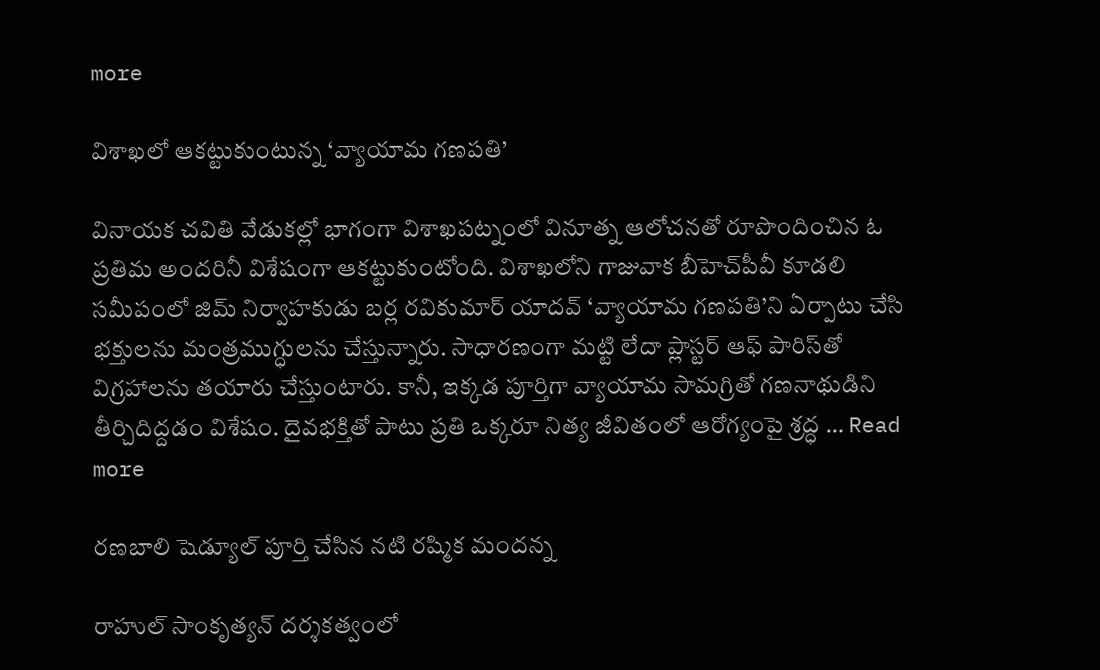more

విశాఖలో ఆకట్టుకుంటున్న ‘వ్యాయామ గణపతి’

వినాయక చవితి వేడుకల్లో భాగంగా విశాఖపట్నంలో వినూత్న ఆలోచనతో రూపొందించిన ఓ ప్రతిమ అందరినీ విశేషంగా ఆకట్టుకుంటోంది. విశాఖలోని గాజువాక బీహెచ్‌పీవీ కూడలి సమీపంలో జిమ్ నిర్వాహకుడు బర్ల రవికుమార్ యాదవ్ ‘వ్యాయామ గణపతి’ని ఏర్పాటు చేసి భక్తులను మంత్రముగ్ధులను చేస్తున్నారు. సాధారణంగా మట్టి లేదా ప్లాస్టర్ ఆఫ్ పారిస్‌తో విగ్రహాలను తయారు చేస్తుంటారు. కానీ, ఇక్కడ పూర్తిగా వ్యాయామ సామగ్రితో గణనాథుడిని తీర్చిదిద్దడం విశేషం. దైవభక్తితో పాటు ప్రతి ఒక్కరూ నిత్య జీవితంలో ఆరోగ్యంపై శ్రద్ధ … Read more

రణబాలి షెడ్యూల్ పూర్తి చేసిన నటి రష్మిక మందన్న

రాహుల్ సాంకృత్యన్ దర్శకత్వంలో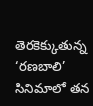తెరకెక్కుతున్న ‘రణబాలి’ సినిమాలో తన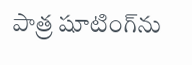పాత్ర షూటింగ్‌ను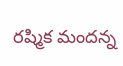రష్మిక మందన్న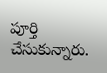పూర్తి చేసుకున్నారు.